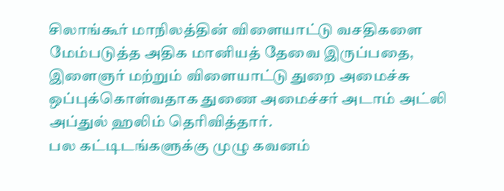சிலாங்கூர் மாநிலத்தின் விளையாட்டு வசதிகளை மேம்படுத்த அதிக மானியத் தேவை இருப்பதை, இளைஞர் மற்றும் விளையாட்டு துறை அமைச்சு ஒப்புக்கொள்வதாக துணை அமைச்சர் அடாம் அட்லி அப்துல் ஹலிம் தெரிவித்தார்.
பல கட்டிடங்களுக்கு முழு கவனம்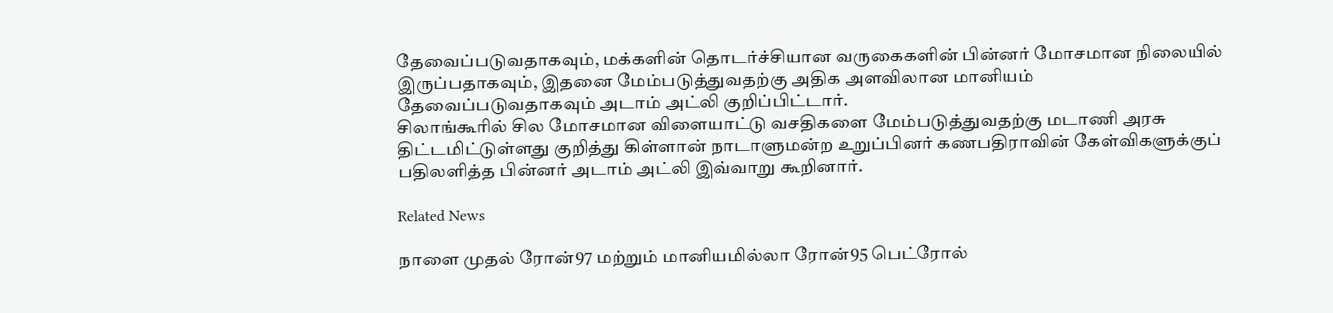தேவைப்படுவதாகவும், மக்களின் தொடர்ச்சியான வருகைகளின் பின்னர் மோசமான நிலையில் இருப்பதாகவும், இதனை மேம்படுத்துவதற்கு அதிக அளவிலான மானியம் தேவைப்படுவதாகவும் அடாம் அட்லி குறிப்பிட்டார்.
சிலாங்கூரில் சில மோசமான விளையாட்டு வசதிகளை மேம்படுத்துவதற்கு மடாணி அரசு திட்டமிட்டுள்ளது குறித்து கிள்ளான் நாடாளுமன்ற உறுப்பினர் கணபதிராவின் கேள்விகளுக்குப் பதிலளித்த பின்னர் அடாம் அட்லி இவ்வாறு கூறினார்.

Related News

நாளை முதல் ரோன்97 மற்றும் மானியமில்லா ரோன்95 பெட்ரோல்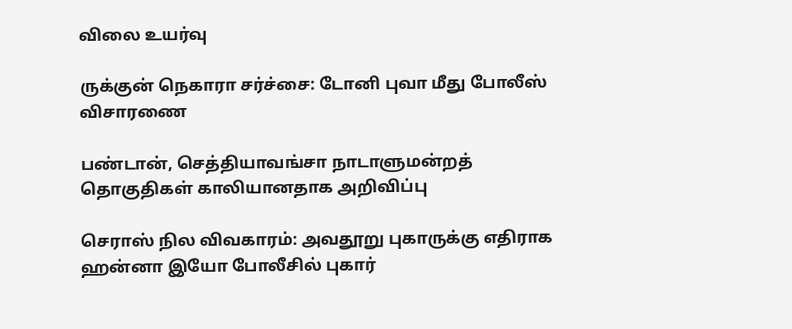விலை உயர்வு

ருக்குன் நெகாரா சர்ச்சை: டோனி புவா மீது போலீஸ் விசாரணை

பண்டான், செத்தியாவங்சா நாடாளுமன்றத் தொகுதிகள் காலியானதாக அறிவிப்பு

செராஸ் நில விவகாரம்: அவதூறு புகாருக்கு எதிராக ஹன்னா இயோ போலீசில் புகார்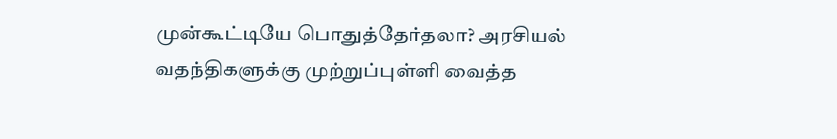முன்கூட்டியே பொதுத்தேர்தலா? அரசியல் வதந்திகளுக்கு முற்றுப்புள்ளி வைத்த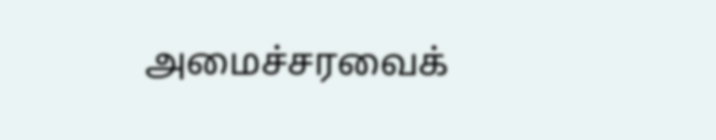அமைச்சரவைக்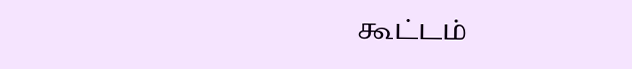கூட்டம்